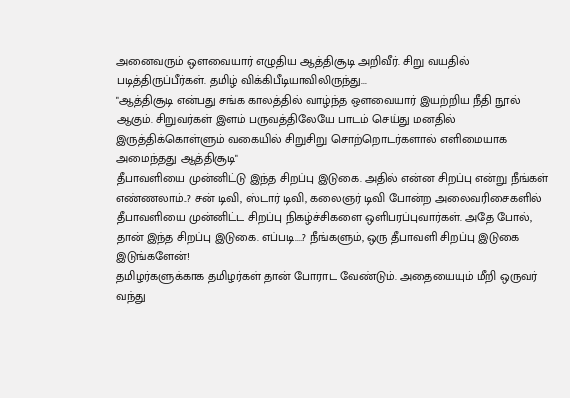அனைவரும் ஒளவையார் எழுதிய ஆத்திசூடி அறிவீர். சிறு வயதில் படித்திருப்பீர்கள். தமிழ் விக்கிபீடியாவிலிருந்து...
"ஆத்திசூடி என்பது சங்க காலத்தில் வாழ்ந்த ஔவையார் இயற்றிய நீதி நூல் ஆகும். சிறுவர்கள் இளம் பருவத்திலேயே பாடம் செய்து மனதில் இருத்திக்கொள்ளும் வகையில் சிறுசிறு சொற்றொடர்களால் எளிமையாக அமைந்தது ஆத்திசூடி"
தீபாவளியை முன்னிட்டு இந்த சிறப்பு இடுகை. அதில் என்ன சிறப்பு என்று நீங்கள் எண்ணலாம்..? சன் டிவி, ஸ்டார் டிவி, கலைஞர் டிவி போன்ற அலைவரிசைகளில் தீபாவளியை முன்னிட்ட சிறப்பு நிகழ்ச்சிகளை ஒளிபரப்புவார்கள். அதே போல், தான் இந்த சிறப்பு இடுகை. எப்படி....? நீங்களும், ஒரு தீபாவளி சிறப்பு இடுகை இடுங்களேன்!
தமிழர்களுக்காக தமிழர்கள் தான் போராட வேண்டும். அதையையும் மீறி ஒருவர் வந்து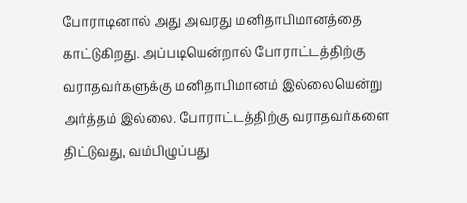போராடினால் அது அவரது மனிதாபிமானத்தை காட்டுகிறது. அப்படியென்றால் போராட்டத்திற்கு வராதவர்களுக்கு மனிதாபிமானம் இல்லையென்று அர்த்தம் இல்லை. போராட்டத்திற்கு வராதவர்களை திட்டுவது, வம்பிழுப்பது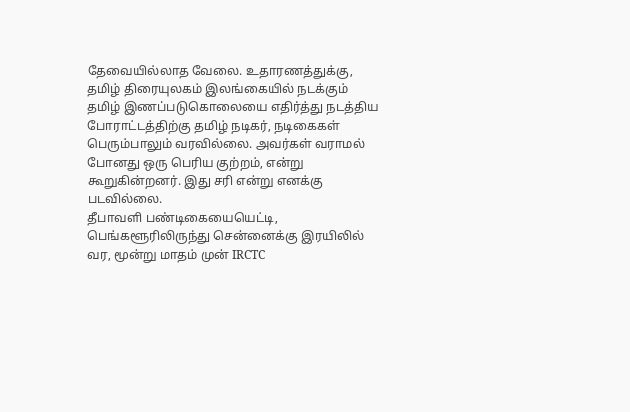தேவையில்லாத வேலை. உதாரணத்துக்கு, தமிழ் திரையுலகம் இலங்கையில் நடக்கும் தமிழ் இணப்படுகொலையை எதிர்த்து நடத்திய போராட்டத்திற்கு தமிழ் நடிகர், நடிகைகள் பெரும்பாலும் வரவில்லை. அவர்கள் வராமல் போனது ஒரு பெரிய குற்றம், என்று கூறுகின்றனர். இது சரி என்று எனக்கு படவில்லை.
தீபாவளி பண்டிகையையெட்டி, பெங்களூரிலிருந்து சென்னைக்கு இரயிலில் வர, மூன்று மாதம் முன் IRCTC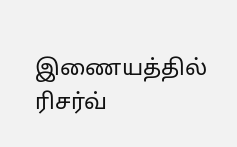இணையத்தில் ரிசர்வ்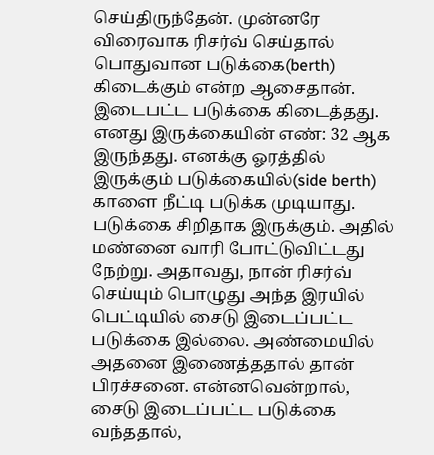செய்திருந்தேன். முன்னரே விரைவாக ரிசர்வ் செய்தால் பொதுவான படுக்கை(berth) கிடைக்கும் என்ற ஆசைதான். இடைபட்ட படுக்கை கிடைத்தது. எனது இருக்கையின் எண்: 32 ஆக இருந்தது. எனக்கு ஓரத்தில் இருக்கும் படுக்கையில்(side berth) காளை நீட்டி படுக்க முடியாது. படுக்கை சிறிதாக இருக்கும். அதில் மண்னை வாரி போட்டுவிட்டது நேற்று. அதாவது, நான் ரிசர்வ் செய்யும் பொழுது அந்த இரயில் பெட்டியில் சைடு இடைப்பட்ட படுக்கை இல்லை. அண்மையில் அதனை இணைத்ததால் தான் பிரச்சனை. என்னவென்றால், சைடு இடைப்பட்ட படுக்கை வந்ததால்,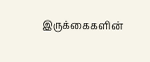இருக்கைகளின்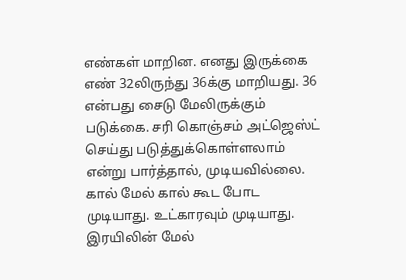எண்கள் மாறின. எனது இருக்கை எண் 32லிருந்து 36க்கு மாறியது. 36 என்பது சைடு மேலிருக்கும் படுக்கை. சரி கொஞ்சம் அட்ஜெஸ்ட் செய்து படுத்துக்கொள்ளலாம் என்று பார்த்தால், முடியவில்லை. கால் மேல் கால் கூட போட முடியாது. உட்காரவும் முடியாது. இரயிலின் மேல்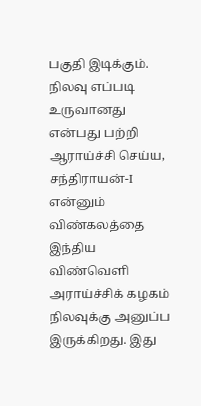பகுதி இடிக்கும்.
நிலவு எப்படி உருவானது என்பது பற்றி ஆராய்ச்சி செய்ய, சந்திராயன்-I என்னும் விண்கலத்தை இந்திய விண்வெளி அராய்ச்சிக் கழகம் நிலவுக்கு அனுப்ப இருக்கிறது. இது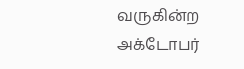வருகின்ற அக்டோபர்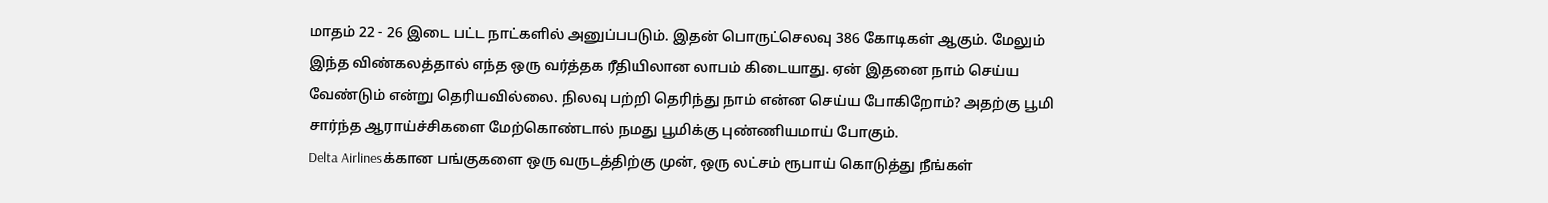மாதம் 22 - 26 இடை பட்ட நாட்களில் அனுப்பபடும். இதன் பொருட்செலவு 386 கோடிகள் ஆகும். மேலும் இந்த விண்கலத்தால் எந்த ஒரு வர்த்தக ரீதியிலான லாபம் கிடையாது. ஏன் இதனை நாம் செய்ய வேண்டும் என்று தெரியவில்லை. நிலவு பற்றி தெரிந்து நாம் என்ன செய்ய போகிறோம்? அதற்கு பூமி சார்ந்த ஆராய்ச்சிகளை மேற்கொண்டால் நமது பூமிக்கு புண்ணியமாய் போகும்.
Delta Airlinesக்கான பங்குகளை ஒரு வருடத்திற்கு முன், ஒரு லட்சம் ரூபாய் கொடுத்து நீங்கள்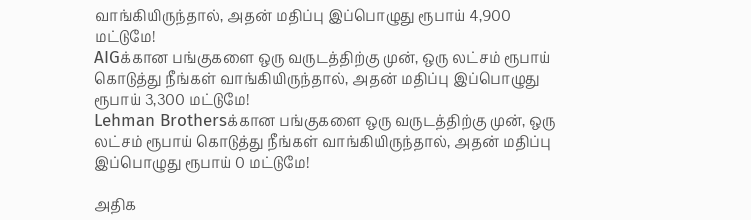வாங்கியிருந்தால், அதன் மதிப்பு இப்பொழுது ரூபாய் 4,900 மட்டுமே!
AIGக்கான பங்குகளை ஒரு வருடத்திற்கு முன், ஒரு லட்சம் ரூபாய் கொடுத்து நீங்கள் வாங்கியிருந்தால், அதன் மதிப்பு இப்பொழுது ரூபாய் 3,300 மட்டுமே!
Lehman Brothersக்கான பங்குகளை ஒரு வருடத்திற்கு முன், ஒரு லட்சம் ரூபாய் கொடுத்து நீங்கள் வாங்கியிருந்தால், அதன் மதிப்பு இப்பொழுது ரூபாய் 0 மட்டுமே!

அதிக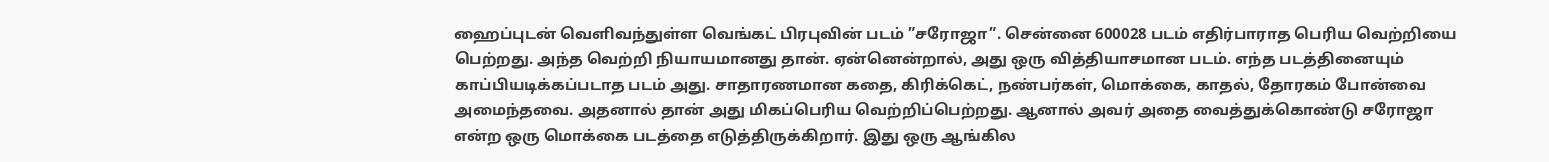ஹைப்புடன் வெளிவந்துள்ள வெங்கட் பிரபுவின் படம் ”சரோஜா”. சென்னை 600028 படம் எதிர்பாராத பெரிய வெற்றியை பெற்றது. அந்த வெற்றி நியாயமானது தான். ஏன்னென்றால், அது ஒரு வித்தியாசமான படம். எந்த படத்தினையும் காப்பியடிக்கப்படாத படம் அது. சாதாரணமான கதை, கிரிக்கெட், நண்பர்கள், மொக்கை, காதல், தோரகம் போன்வை அமைந்தவை. அதனால் தான் அது மிகப்பெரிய வெற்றிப்பெற்றது. ஆனால் அவர் அதை வைத்துக்கொண்டு சரோஜா என்ற ஒரு மொக்கை படத்தை எடுத்திருக்கிறார். இது ஒரு ஆங்கில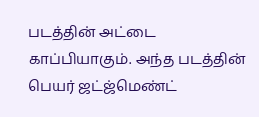படத்தின் அட்டை காப்பியாகும். அந்த படத்தின் பெயர் ஜட்ஜ்மெண்ட்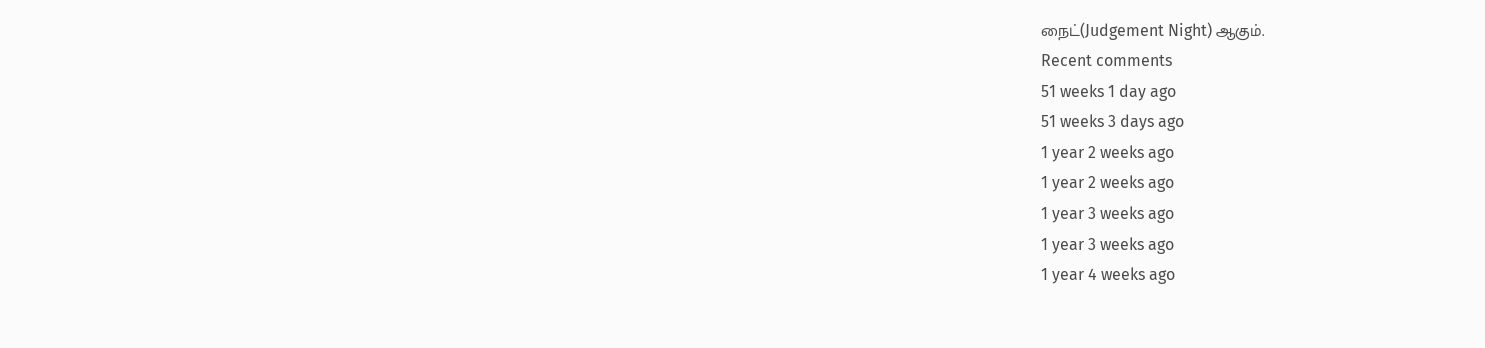நைட்(Judgement Night) ஆகும்.
Recent comments
51 weeks 1 day ago
51 weeks 3 days ago
1 year 2 weeks ago
1 year 2 weeks ago
1 year 3 weeks ago
1 year 3 weeks ago
1 year 4 weeks ago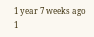1 year 7 weeks ago
1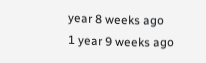year 8 weeks ago
1 year 9 weeks ago